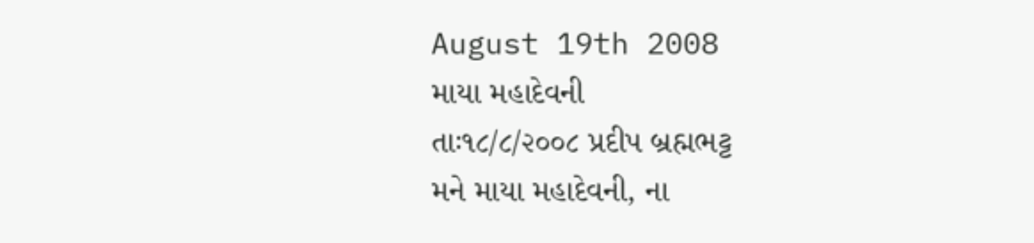August 19th 2008
માયા મહાદેવની
તાઃ૧૮/૮/૨૦૦૮ પ્રદીપ બ્રહ્મભટ્ટ
મને માયા મહાદેવની, ના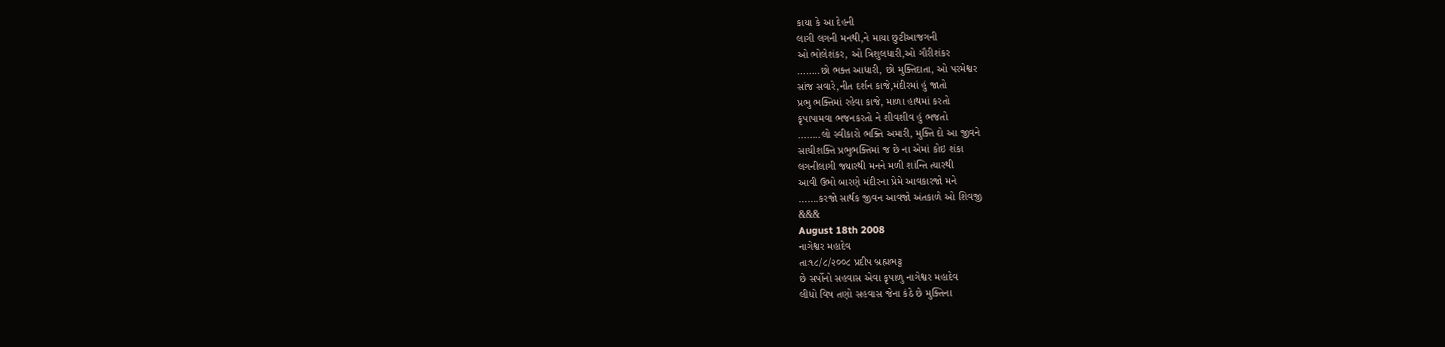કાયા કે આ દેહની
લાગી લગની મનથી,ને માયા છુટીઆજગની
ઓ ભોલેશંકર, ઓ ત્રિશુલધારી,ઓ ગૌરીશંકર
……..છો ભક્ત આધારી, છો મુક્તિદાતા, ઓ પરમેશ્વર
સાંજ સવારે,નીત દર્શન કાજે,મંદીરમાં હું જાતો
પ્રભુ ભક્તિમાં રહેવા કાજે, માળા હાથમાં કરતો
કૃપાપામવા ભજનકરતો ને શીવશીવ હું ભજતો
……..લો સ્વીકારો ભક્તિ અમારી, મુક્તિ દો આ જીવને
સાચીશક્તિ પ્રભુભક્તિમાં જ છે ના એમાં કોઇ શંકા
લગનીલાગી જ્યારથી મનને મળી શાંન્તિ ત્યારથી
આવી ઉભો બારણે મંદીરના પ્રેમે આવકારજો મને
…….કરજો સાર્થક જીવન આવજો અંતકાળે ઓ શિવજી
&&&
August 18th 2008
નાગેશ્વર મહાદેવ
તાઃ૧૮/૮/૨૦૦૮ પ્રદીપ બ્રહ્મભટ્ટ
છે સર્પોનો સહવાસ એવા કૃપાળુ નાગેશ્વર મહાદેવ
લીધો વિષ તણો સહવાસ જેના કંઠે છે મુક્તિના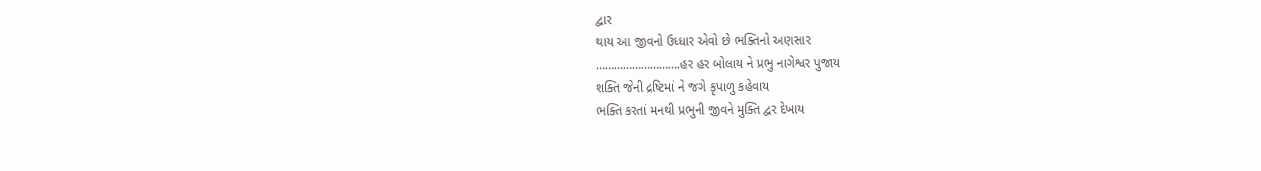દ્વાર
થાય આ જીવનો ઉધ્ધાર એવો છે ભક્તિનો અણસાર
……………………….હર હર બોલાય ને પ્રભુ નાગેશ્વર પુજાય
શક્તિ જેની દ્રષ્ટિમાં ને જગે કૃપાળુ કહેવાય
ભક્તિ કરતાં મનથી પ્રભુની જીવને મુક્તિ દ્વર દેખાય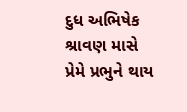દુધ અભિષેક શ્રાવણ માસે પ્રેમે પ્રભુને થાય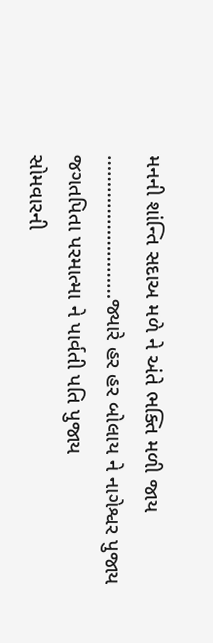મનની શાંન્તિ સદાઅ મળે ને અંતે ભક્તિ મળી જાય
………………………જ્યારે હર હર બોલાય ને નાગેશ્વર પુજાય
જગતપિતા પરમાત્મા ને પાર્વતી પતિ પુજાય
સોમવારની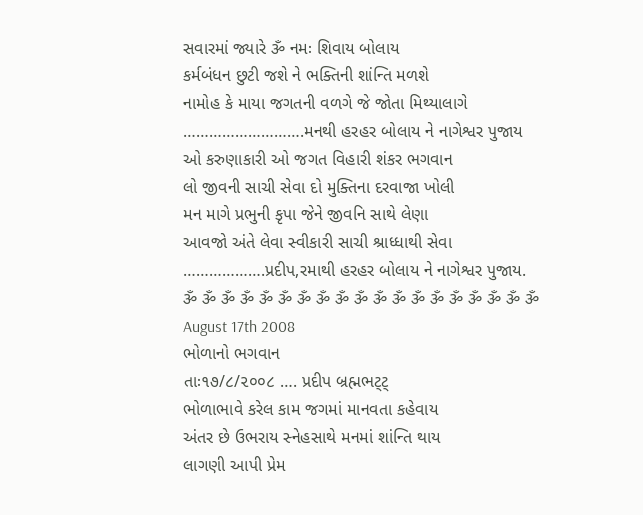સવારમાં જ્યારે ૐ નમઃ શિવાય બોલાય
કર્મબંધન છુટી જશે ને ભક્તિની શાંન્તિ મળશે
નામોહ કે માયા જગતની વળગે જે જોતા મિથ્યાલાગે
……………………….મનથી હરહર બોલાય ને નાગેશ્વર પુજાય
ઓ કરુણાકારી ઓ જગત વિહારી શંકર ભગવાન
લો જીવની સાચી સેવા દો મુક્તિના દરવાજા ખોલી
મન માગે પ્રભુની કૃપા જેને જીવનિ સાથે લેણા
આવજો અંતે લેવા સ્વીકારી સાચી શ્રાધ્ધાથી સેવા
……………….પ્રદીપ,રમાથી હરહર બોલાય ને નાગેશ્વર પુજાય.
ૐ ૐ ૐ ૐ ૐ ૐ ૐ ૐ ૐ ૐ ૐ ૐ ૐ ૐ ૐ ૐ ૐ ૐ ૐ
August 17th 2008
ભોળાનો ભગવાન
તાઃ૧૭/૮/૨૦૦૮ …. પ્રદીપ બ્રહ્મભટ્ટ્
ભોળાભાવે કરેલ કામ જગમાં માનવતા કહેવાય
અંતર છે ઉભરાય સ્નેહસાથે મનમાં શાંન્તિ થાય
લાગણી આપી પ્રેમ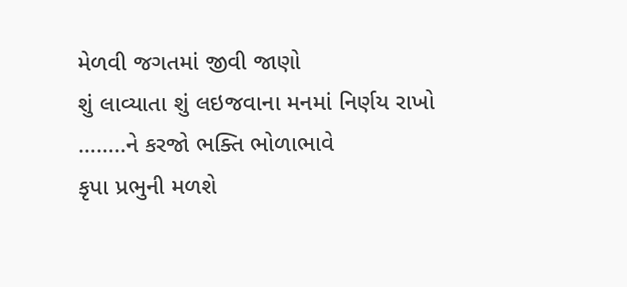મેળવી જગતમાં જીવી જાણો
શું લાવ્યાતા શું લઇજવાના મનમાં નિર્ણય રાખો
……..ને કરજો ભક્તિ ભોળાભાવે
કૃપા પ્રભુની મળશે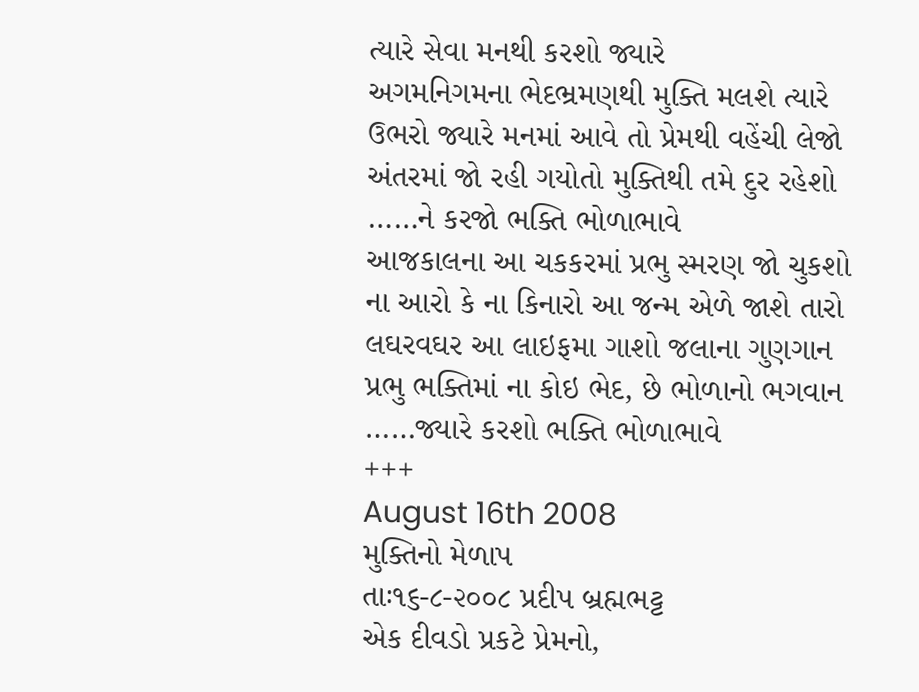ત્યારે સેવા મનથી કરશો જ્યારે
અગમનિગમના ભેદભ્રમણથી મુક્તિ મલશે ત્યારે
ઉભરો જ્યારે મનમાં આવે તો પ્રેમથી વહેંચી લેજો
અંતરમાં જો રહી ગયોતો મુક્તિથી તમે દુર રહેશો
……ને કરજો ભક્તિ ભોળાભાવે
આજકાલના આ ચકકરમાં પ્રભુ સ્મરણ જો ચુકશો
ના આરો કે ના કિનારો આ જન્મ એળે જાશે તારો
લઘરવઘર આ લાઇફમા ગાશો જલાના ગુણગાન
પ્રભુ ભક્તિમાં ના કોઇ ભેદ, છે ભોળાનો ભગવાન
……જ્યારે કરશો ભક્તિ ભોળાભાવે
+++
August 16th 2008
મુક્તિનો મેળાપ
તાઃ૧૬-૮-૨૦૦૮ પ્રદીપ બ્રહ્મભટ્ટ
એક દીવડો પ્રકટે પ્રેમનો,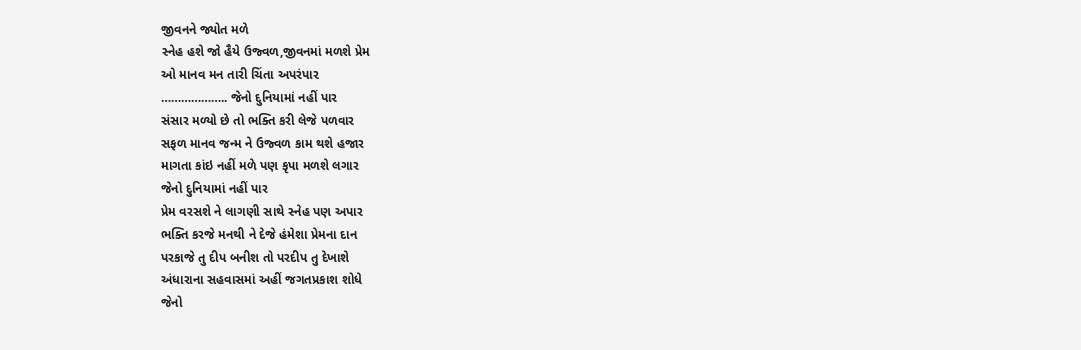જીવનને જ્યોત મળે
સ્નેહ હશે જો હૈયે ઉજ્વળ,જીવનમાં મળશે પ્રેમ
ઓ માનવ મન તારી ચિંતા અપરંપાર
……………….. જેનો દુનિયામાં નહીં પાર
સંસાર મળ્યો છે તો ભક્તિ કરી લેજે પળવાર
સફળ માનવ જન્મ ને ઉજ્વળ કામ થશે હજાર
માગતા કાંઇ નહીં મળે પણ કૃપા મળશે લગાર
જેનો દુનિયામાં નહીં પાર
પ્રેમ વરસશે ને લાગણી સાથે સ્નેહ પણ અપાર
ભક્તિ કરજે મનથી ને દેજે હંમેશા પ્રેમના દાન
પરકાજે તુ દીપ બનીશ તો પરદીપ તુ દેખાશે
અંધારાના સહવાસમાં અહીં જગતપ્રકાશ શોધે
જેનો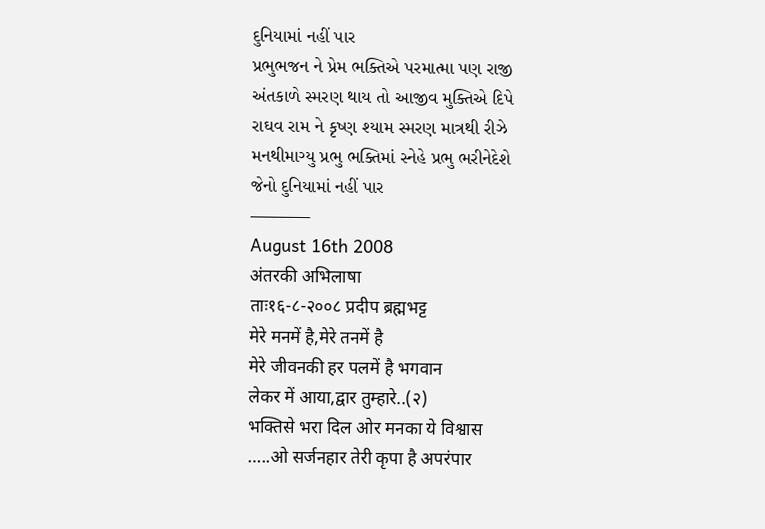દુનિયામાં નહીં પાર
પ્રભુભજન ને પ્રેમ ભક્તિએ પરમાત્મા પણ રાજી
અંતકાળે સ્મરણ થાય તો આજીવ મુક્તિએ દિપે
રાઘવ રામ ને કૃષ્ણ શ્યામ સ્મરણ માત્રથી રીઝે
મનથીમાગ્યુ પ્રભુ ભક્તિમાં સ્નેહે પ્રભુ ભરીનેદેશે
જેનો દુનિયામાં નહીં પાર
———–
August 16th 2008
अंतरकी अभिलाषा
ताः१६-८-२००८ प्रदीप ब्रह्मभट्ट
मेरे मनमें है,मेरे तनमें है
मेरे जीवनकी हर पलमें है भगवान
लेकर में आया,द्वार तुम्हारे..(२)
भक्तिसे भरा दिल ओर मनका ये विश्वास
…..ओ सर्जनहार तेरी कृपा है अपरंपार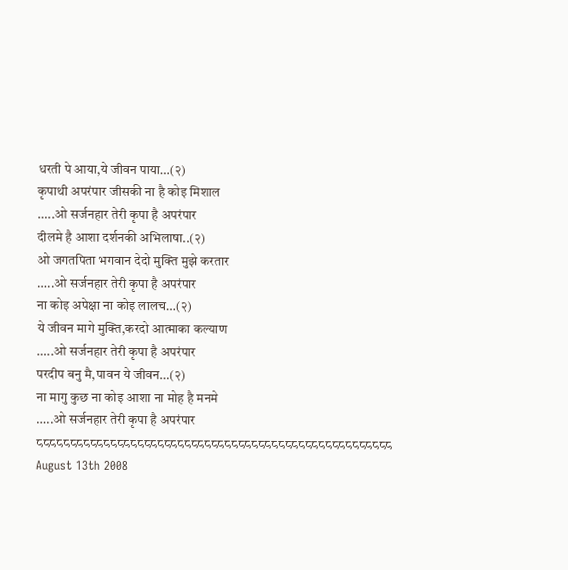धरती पे आया,ये जीवन पाया…(२)
कृपाथी अपरंपार जीसकी ना है कोइ मिशाल
…..ओ सर्जनहार तेरी कृपा है अपरंपार
दीलमे है आशा दर्शनकी अभिलाषा..(२)
ओ जगतपिता भगवान देदो मुक्ति मुझे करतार
…..ओ सर्जनहार तेरी कृपा है अपरंपार
ना कोइ अपेक्षा ना कोइ लालच…(२)
ये जीवन मागे मुक्ति,करदो आत्माका कल्याण
…..ओ सर्जनहार तेरी कृपा है अपरंपार
परदीप बनु मै,पावन ये जीवन…(२)
ना मागु कुछ ना कोइ आशा ना मोह है मनमे
…..ओ सर्जनहार तेरी कृपा है अपरंपार
८८८८८८८८८८८८८८८८८८८८८८८८८८८८८८८८८८८८८८८८८८८८८८८८८८८८८
August 13th 2008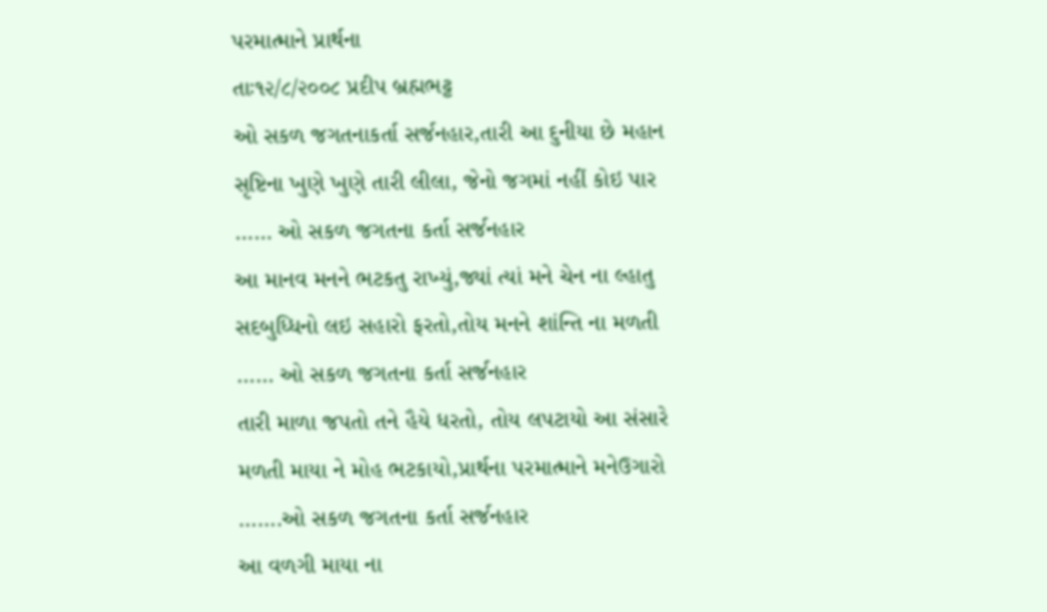પરમાત્માને પ્રાર્થના
તાઃ૧૨/૮/૨૦૦૮ પ્રદીપ બ્રહ્મભટ્ટ
ઓ સકળ જગતનાકર્તા સર્જનહાર,તારી આ દુનીયા છે મહાન
સૃષ્ટિના ખુણે ખુણે તારી લીલા, જેનો જગમાં નહીં કોઇ પાર
…… ઓ સકળ જગતના કર્તા સર્જનહાર
આ માનવ મનને ભટકતુ રાખ્યું,જ્યાં ત્યાં મને ચેન ના લ્હાતુ
સદબુધ્ધિનો લઇ સહારો ફરતો,તોય મનને શાંન્તિ ના મળતી
…… ઓ સકળ જગતના કર્તા સર્જનહાર
તારી માળા જપતો તને હૈયે ધરતો, તોય લપટાયો આ સંસારે
મળતી માયા ને મોહ ભટકાયો,પ્રાર્થના પરમાત્માને મનેઉગારો
…….ઓ સકળ જગતના કર્તા સર્જનહાર
આ વળગી માયા ના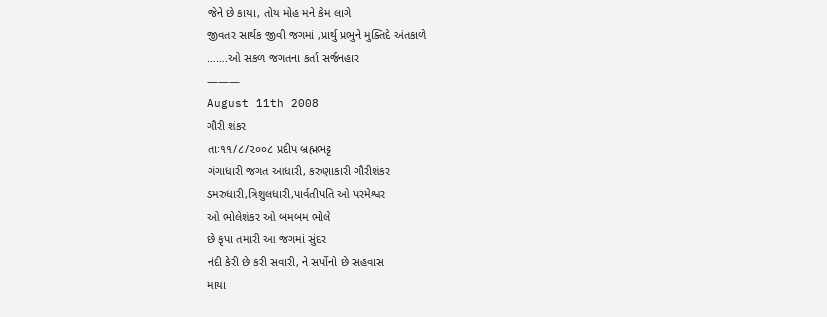જેને છે કાયા, તોય મોહ મને કેમ લાગે
જીવતર સાર્થક જીવી જગમાં ,પ્રાર્થુ પ્રભુને મુક્તિદે અંતકાળે
…….ઓ સકળ જગતના કર્તા સર્જનહાર
———
August 11th 2008
ગૌરી શંકર
તાઃ૧૧/૮/૨૦૦૮ પ્રદીપ બ્રહ્મભટ્ટ
ગંગાધારી જગત આધારી, કરુણાકારી ગૌરીશંકર
ડમરુધારી,ત્રિશુલધારી,પાર્વતીપતિ ઓ પરમેશ્વર
ઓ ભોલેશંકર ઓ બમબમ ભોલે
છે કૃપા તમારી આ જગમાં સુંદર
નંદી કેરી છે કરી સવારી, ને સર્પોનો છે સહવાસ
માયા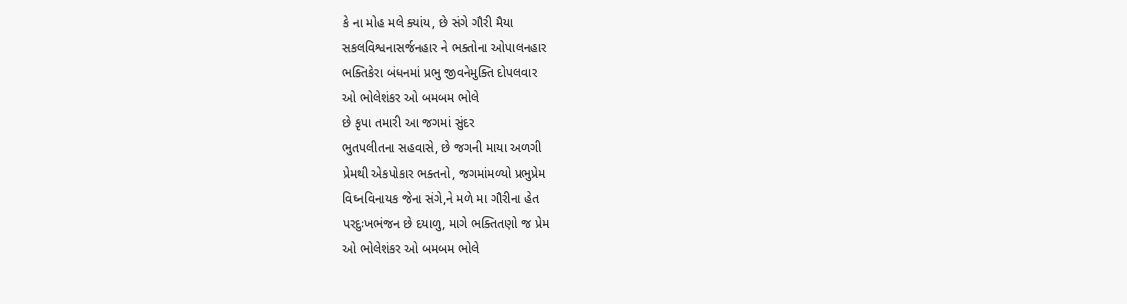કે ના મોહ મલે ક્યાંય, છે સંગે ગૌરી મૈયા
સકલવિશ્વનાસર્જનહાર ને ભક્તોના ઓપાલનહાર
ભક્તિકેરા બંધનમાં પ્રભુ જીવનેમુક્તિ દોપલવાર
ઓ ભોલેશંકર ઓ બમબમ ભોલે
છે કૃપા તમારી આ જગમાં સુંદર
ભુતપલીતના સહવાસે, છે જગની માયા અળગી
પ્રેમથી એકપોકાર ભક્તનો, જગમાંમળ્યો પ્રભુપ્રેમ
વિઘ્નવિનાયક જેના સંગે,ને મળે મા ગૌરીના હેત
પરદુઃખભંજન છે દયાળુ, માગે ભક્તિતણો જ પ્રેમ
ઓ ભોલેશંકર ઓ બમબમ ભોલે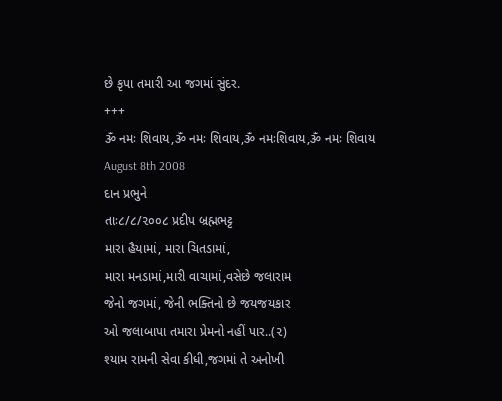છે કૃપા તમારી આ જગમાં સુંદર.
+++
ૐ નમઃ શિવાય,ૐ નમઃ શિવાય,ૐ નમઃશિવાય,ૐ નમઃ શિવાય
August 8th 2008
દાન પ્રભુને
તાઃ૮/૮/૨૦૦૮ પ્રદીપ બ્રહ્મભટ્ટ
મારા હૈયામાં, મારા ચિતડામાં,
મારા મનડામાં,મારી વાચામાં,વસેછે જલારામ
જેનો જગમાં, જેની ભક્તિનો છે જયજયકાર
ઓ જલાબાપા તમારા પ્રેમનો નહીં પાર..(૨)
શ્યામ રામની સેવા કીધી,જગમાં તે અનોખી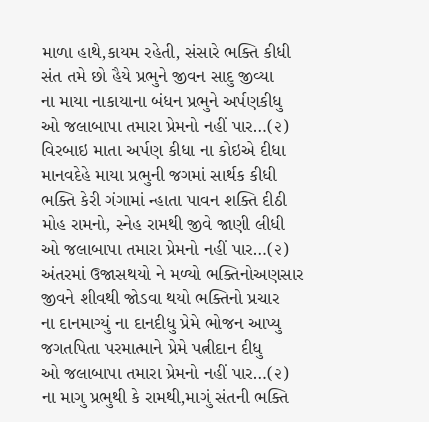માળા હાથે,કાયમ રહેતી, સંસારે ભક્તિ કીધી
સંત તમે છો હૈયે પ્રભુને જીવન સાદુ જીવ્યા
ના માયા નાકાયાના બંધન પ્રભુને અર્પણકીધુ
ઓ જલાબાપા તમારા પ્રેમનો નહીં પાર…(૨)
વિરબાઇ માતા અર્પણ કીધા ના કોઇએ દીધા
માનવદેહે માયા પ્રભુની જગમાં સાર્થક કીધી
ભક્તિ કેરી ગંગામાં ન્હાતા પાવન શક્તિ દીઠી
મોહ રામનો, સ્નેહ રામથી જીવે જાણી લીધી
ઓ જલાબાપા તમારા પ્રેમનો નહીં પાર…(૨)
અંતરમાં ઉજાસથયો ને મળ્યો ભક્તિનોઅણસાર
જીવને શીવથી જોડવા થયો ભક્તિનો પ્રચાર
ના દાનમાગ્યું ના દાનદીધુ પ્રેમે ભોજન આપ્યુ
જગતપિતા પરમાત્માને પ્રેમે પત્નીદાન દીધુ
ઓ જલાબાપા તમારા પ્રેમનો નહીં પાર…(૨)
ના માગુ પ્રભુથી કે રામથી,માગું સંતની ભક્તિ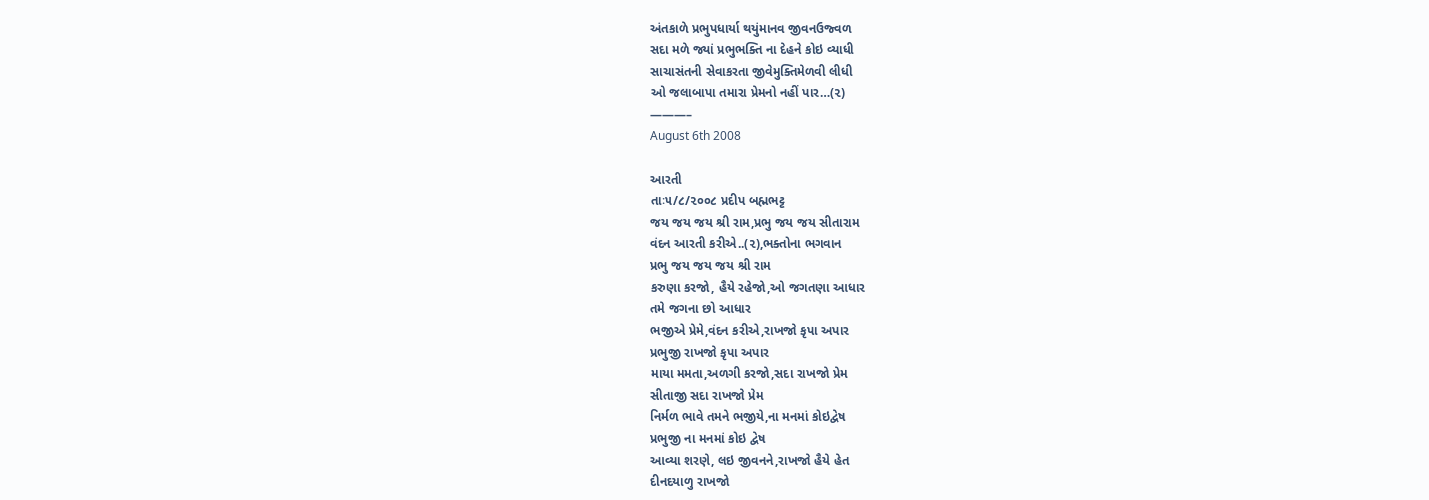અંતકાળે પ્રભુપધાર્યા થયુંમાનવ જીવનઉજ્વળ
સદા મળે જ્યાં પ્રભુભક્તિ ના દેહને કોઇ વ્યાધી
સાચાસંતની સેવાકરતા જીવેમુક્તિમેળવી લીધી
ઓ જલાબાપા તમારા પ્રેમનો નહીં પાર…(૨)
———–
August 6th 2008

આરતી
તાઃ૫/૮/૨૦૦૮ પ્રદીપ બહ્મભટ્ટ
જય જય જય શ્રી રામ,પ્રભુ જય જય સીતારામ
વંદન આરતી કરીએ..(૨),ભક્તોના ભગવાન
પ્રભુ જય જય જય શ્રી રામ
કરુણા કરજો, હૈયે રહેજો,ઓ જગતણા આધાર
તમે જગના છો આધાર
ભજીએ પ્રેમે,વંદન કરીએ,રાખજો કૃપા અપાર
પ્રભુજી રાખજો કૃપા અપાર
માયા મમતા,અળગી કરજો,સદા રાખજો પ્રેમ
સીતાજી સદા રાખજો પ્રેમ
નિર્મળ ભાવે તમને ભજીયે,ના મનમાં કોઇદ્વેષ
પ્રભુજી ના મનમાં કોઇ દ્વેષ
આવ્યા શરણે, લઇ જીવનને,રાખજો હૈયે હેત
દીનદયાળુ રાખજો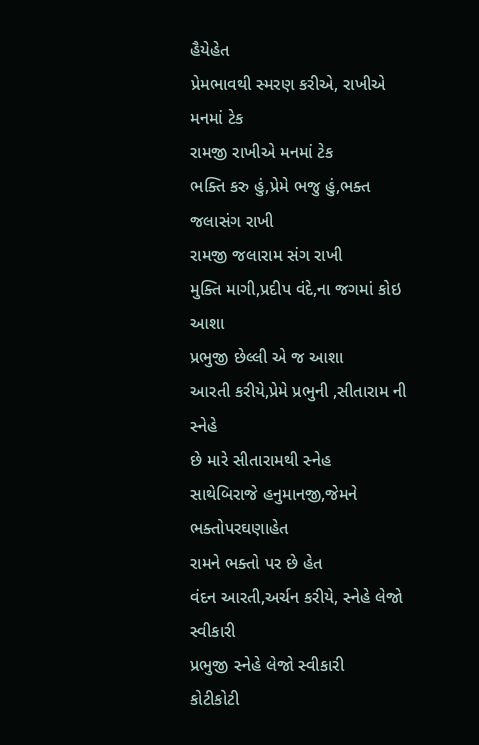હૈયેહેત
પ્રેમભાવથી સ્મરણ કરીએ, રાખીએ મનમાં ટેક
રામજી રાખીએ મનમાં ટેક
ભક્તિ કરુ હું,પ્રેમે ભજુ હું,ભક્ત જલાસંગ રાખી
રામજી જલારામ સંગ રાખી
મુક્તિ માગી,પ્રદીપ વંદે,ના જગમાં કોઇ આશા
પ્રભુજી છેલ્લી એ જ આશા
આરતી કરીયે,પ્રેમે પ્રભુની ,સીતારામ ની સ્નેહે
છે મારે સીતારામથી સ્નેહ
સાથેબિરાજે હનુમાનજી,જેમને ભક્તોપરઘણાહેત
રામને ભક્તો પર છે હેત
વંદન આરતી,અર્ચન કરીયે, સ્નેહે લેજો સ્વીકારી
પ્રભુજી સ્નેહે લેજો સ્વીકારી
કોટીકોટી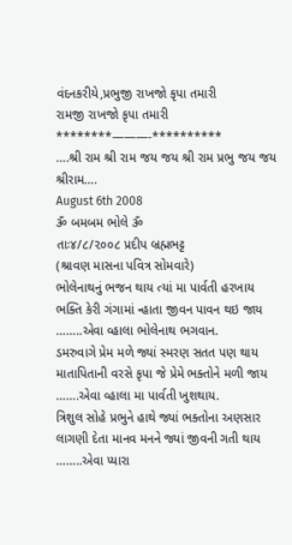વંદનકરીયે,પ્રભુજી રાખજો કૃપા તમારી
રામજી રાખજો કૃપા તમારી
********———-**********
….શ્રી રામ શ્રી રામ જય જય શ્રી રામ પ્રભુ જય જય શ્રીરામ….
August 6th 2008
ૐ બમબમ ભોલે ૐ
તાઃ૪/૮/૨૦૦૮ પ્રદીપ બ્રહ્મભટ્ટ
(શ્રાવણ માસના પવિત્ર સોમવારે)
ભોલેનાથનું ભજન થાય ત્યાં મા પાર્વતી હરખાય
ભક્તિ કેરી ગંગામાં ન્હાતા જીવન પાવન થઇ જાય
……..એવા વ્હાલા ભોલેનાથ ભગવાન.
ડમરુવાગે પ્રેમ મળે જ્યાં સ્મરણ સતત પણ થાય
માતાપિતાની વરસે કૃપા જે પ્રેમે ભક્તોને મળી જાય
…….એવા વ્હાલા મા પાર્વતી ખુશથાય.
ત્રિશુલ સોહે પ્રભુને હાથે જ્યાં ભક્તોના અણસાર
લાગણી દેતા માનવ મનને જ્યાં જીવની ગતી થાય
……..એવા પ્યારા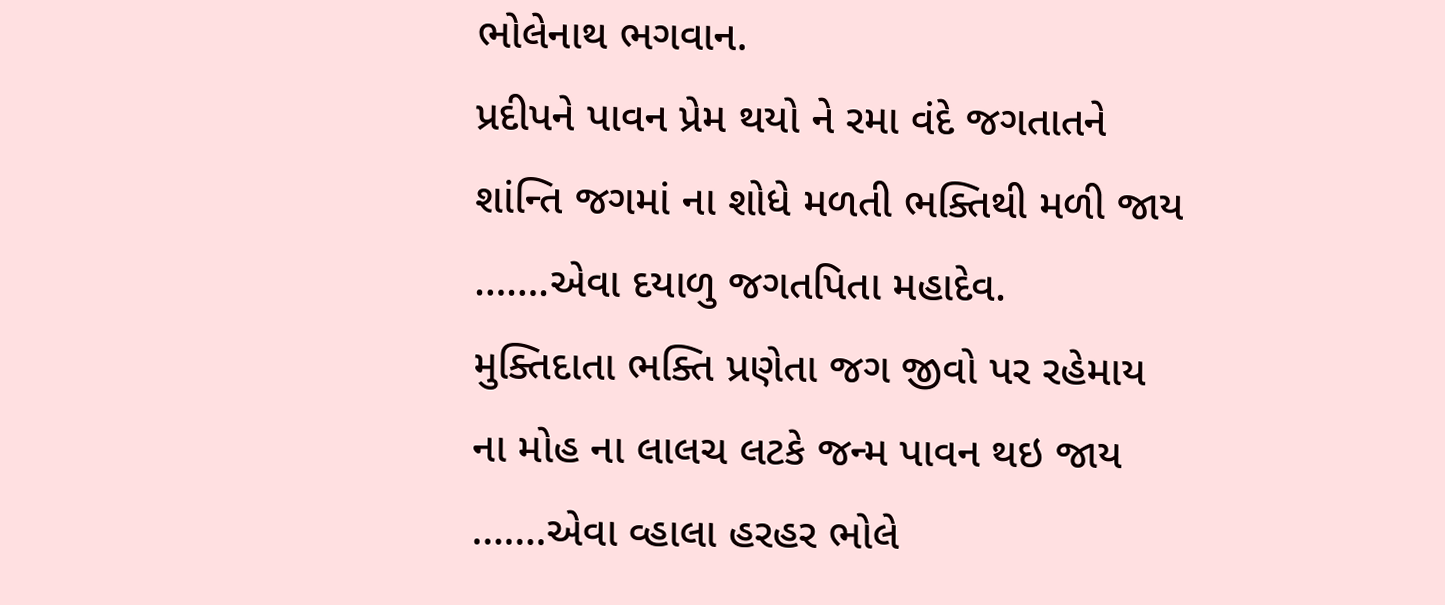ભોલેનાથ ભગવાન.
પ્રદીપને પાવન પ્રેમ થયો ને રમા વંદે જગતાતને
શાંન્તિ જગમાં ના શોધે મળતી ભક્તિથી મળી જાય
…….એવા દયાળુ જગતપિતા મહાદેવ.
મુક્તિદાતા ભક્તિ પ્રણેતા જગ જીવો પર રહેમાય
ના મોહ ના લાલચ લટકે જન્મ પાવન થઇ જાય
…….એવા વ્હાલા હરહર ભોલે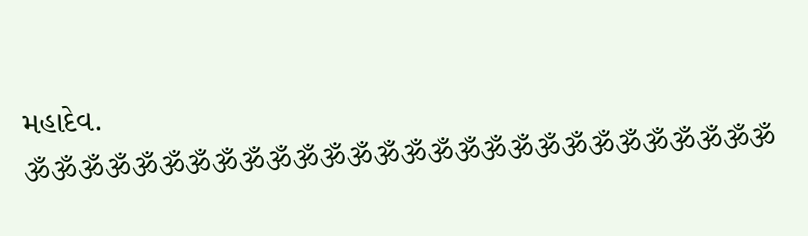મહાદેવ.
ૐૐૐૐૐૐૐૐૐૐૐૐૐૐૐૐૐૐૐૐૐૐૐૐૐૐૐૐ